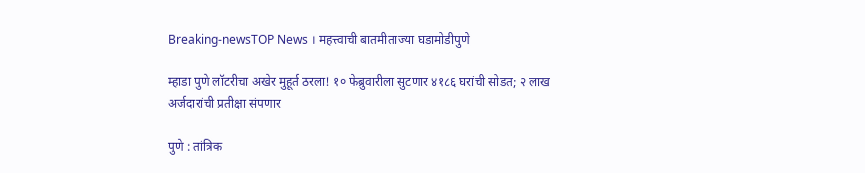Breaking-newsTOP News । महत्त्वाची बातमीताज्या घडामोडीपुणे

म्हाडा पुणे लॉटरीचा अखेर मुहूर्त ठरला! १० फेब्रुवारीला सुटणार ४१८६ घरांची सोडत; २ लाख अर्जदारांची प्रतीक्षा संपणार

पुणे : तांत्रिक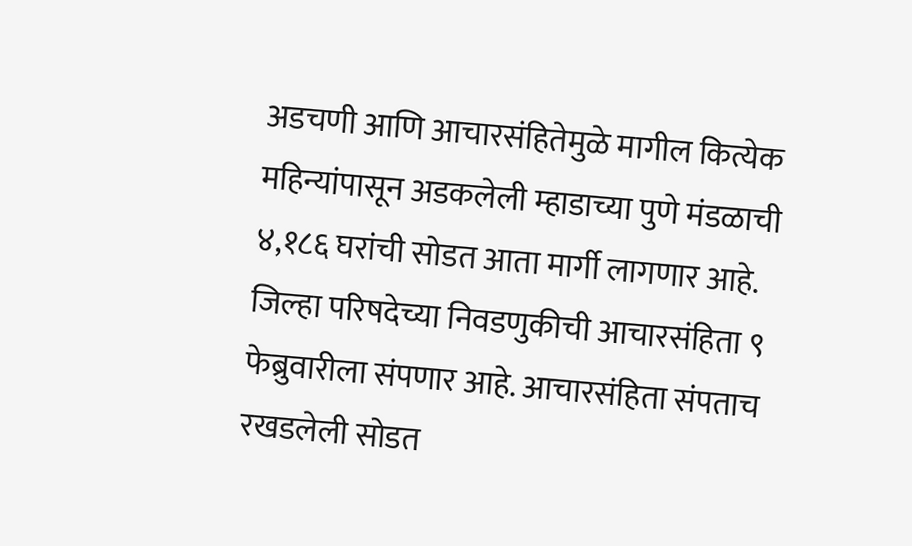अडचणी आणि आचारसंहितेमुळे मागील कित्येक महिन्यांपासून अडकलेली म्हाडाच्या पुणे मंडळाची ४,१८६ घरांची सोडत आता मार्गी लागणार आहे. जिल्हा परिषदेच्या निवडणुकीची आचारसंहिता ९ फेब्रुवारीला संपणार आहे. आचारसंहिता संपताच रखडलेली सोडत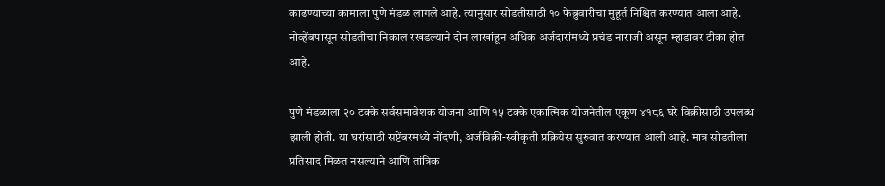काढण्याच्या कामाला पुणे मंडळ लागले आहे. त्यानुसार सोडतीसाठी १० फेब्रुवारीचा मुहूर्त निश्चित करण्यात आला आहे. नोव्हेंबपासून सोडतीचा निकाल रखडल्याने दोन लाखांहून अधिक अर्जदारांमध्ये प्रचंड नाराजी असून म्हाडावर टीका होत आहे.

पुणे मंडळाला २० टक्के सर्वसमावेशक योजना आणि १५ टक्के एकात्मिक योजनेतील एकूण ४१८६ घरे विक्रीसाठी उपलब्ध झाली होती. या घरांसाठी सप्टेंबरमध्ये नोंदणी, अर्जविक्री-स्वीकृती प्रक्रियेस सुरुवात करण्यात आली आहे. मात्र सोडतीला प्रतिसाद मिळत नसल्याने आणि तांत्रिक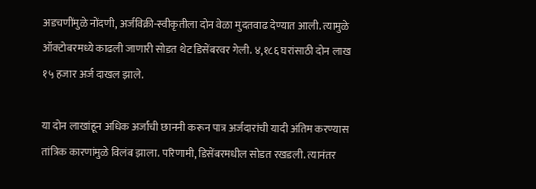अडचणींमुळे नोंदणी, अर्जविक्री-स्वीकृतीला दोन वेळा मुदतवाढ देण्यात आली. त्यामुळे ऑक्टोबरमध्ये काढली जाणारी सोडत थेट डिसेंबरवर गेली. ४,१८६ घरांसाठी दोन लाख १५ हजार अर्ज दाखल झाले.

या दोन लाखांहून अधिक अर्जांची छाननी करून पात्र अर्जदारांची यादी अंतिम करण्यास तांत्रिक कारणांमुळे विलंब झाला. परिणामी, डिसेंबरमधील सोडत रखडली. त्यानंतर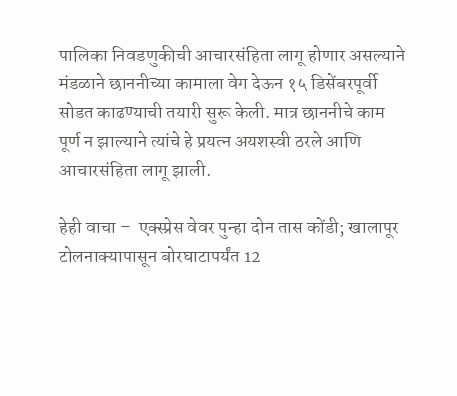पालिका निवडणुकीची आचारसंहिता लागू होणार असल्याने मंडळाने छाननीच्या कामाला वेग देऊन १५ डिसेंबरपूर्वी सोडत काढण्याची तयारी सुरू केली. मात्र छाननीचे काम पूर्ण न झाल्याने त्यांचे हे प्रयत्न अयशस्वी ठरले आणि आचारसंहिता लागू झाली.

हेही वाचा –  एक्स्प्रेस वेवर पुन्हा दोन तास कोंडी; खालापूर टोलनाक्यापासून बोरघाटापर्यंत 12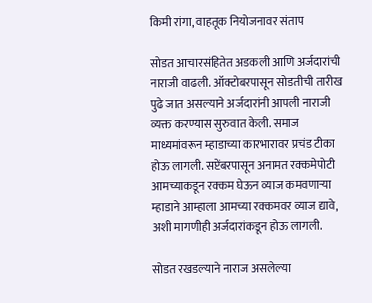किमी रांगा, वाहतूक नियोजनावर संताप

सोडत आचारसंहितेत अडकली आणि अर्जदारांची नाराजी वाढली. ऑक्टोबरपासून सोडतीची तारीख पुढे जात असल्याने अर्जदारांनी आपली नाराजी व्यक्त करण्यास सुरुवात केली. समाज माध्यमांवरून म्हाडाच्या कारभारावर प्रचंड टीका होऊ लागली. सप्टेंबरपासून अनामत रक्कमेपोटी आमच्याकडून रक्कम घेऊन व्याज कमवणाऱ्या म्हाडाने आम्हाला आमच्या रक्कमवर व्याज द्यावे, अशी मागणीही अर्जदारांकडून होऊ लागली.

सोडत रखडल्याने नाराज असलेल्या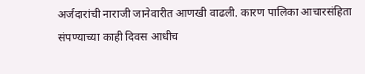अर्जदारांची नाराजी जानेवारीत आणखी वाढली. कारण पालिका आचारसंहिता संपण्याच्या काही दिवस आधीच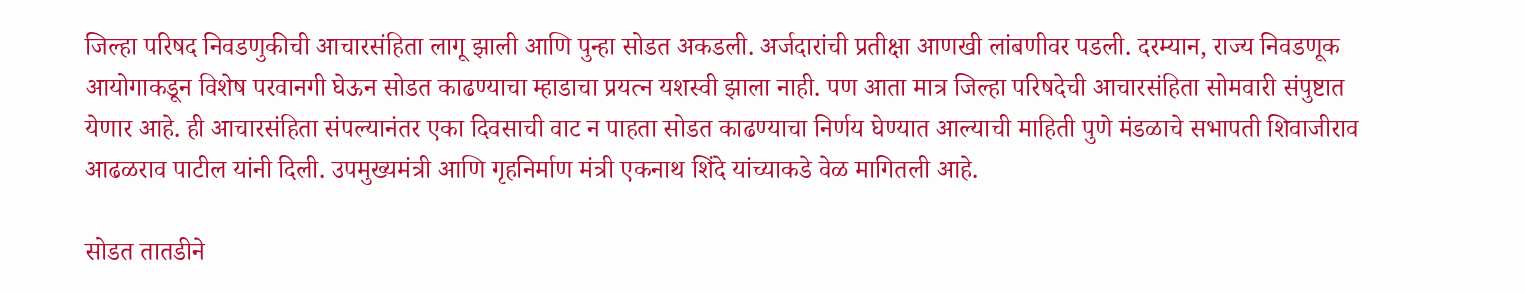जिल्हा परिषद निवडणुकीची आचारसंहिता लागू झाली आणि पुन्हा सोडत अकडली. अर्जदारांची प्रतीक्षा आणखी लांबणीवर पडली. दरम्यान, राज्य निवडणूक आयोगाकडून विशेष परवानगी घेऊन सोडत काढण्याचा म्हाडाचा प्रयत्न यशस्वी झाला नाही. पण आता मात्र जिल्हा परिषदेची आचारसंहिता सोमवारी संपुष्टात येणार आहे. ही आचारसंहिता संपल्यानंतर एका दिवसाची वाट न पाहता सोडत काढण्याचा निर्णय घेण्यात आल्याची माहिती पुणे मंडळाचे सभापती शिवाजीराव आढळराव पाटील यांनी दिली. उपमुख्यमंत्री आणि गृहनिर्माण मंत्री एकनाथ शिंदे यांच्याकडे वेळ मागितली आहे.

सोडत तातडीने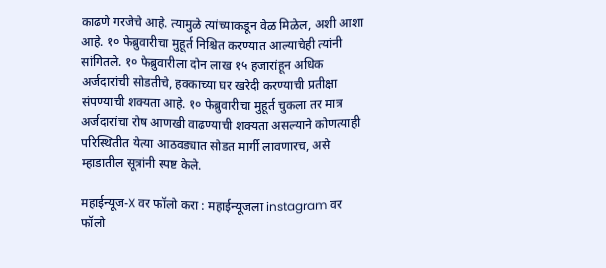काढणे गरजेचे आहे. त्यामुळे त्यांच्याकडून वेळ मिळेल, अशी आशा आहे. १० फेब्रुवारीचा मुहूर्त निश्चित करण्यात आल्याचेही त्यांनी सांगितले. १० फेब्रुवारीला दोन लाख १५ हजारांहून अधिक अर्जदारांची सोडतीचे, हक्काच्या घर खरेदी करण्याची प्रतीक्षा संपण्याची शक्यता आहे. १० फेब्रुवारीचा मुहूर्त चुकला तर मात्र अर्जदारांचा रोष आणखी वाढण्याची शक्यता असल्याने कोणत्याही परिस्थितीत येत्या आठवड्यात सोडत मार्गी लावणारच, असे म्हाडातील सूत्रांनी स्पष्ट केले.

महाईन्यूज-X वर फॉलो करा : महाईन्यूजला instagram वर फॉलो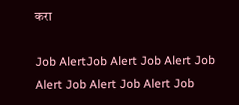करा

Job AlertJob Alert Job Alert Job Alert Job Alert Job Alert Job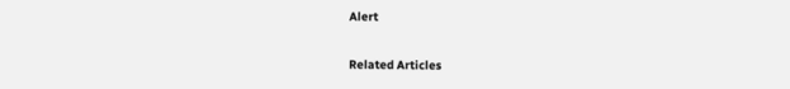Alert

Related Articles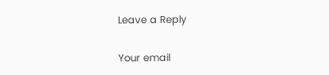Leave a Reply

Your email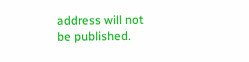address will not be published.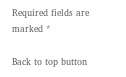Required fields are marked *

Back to top button